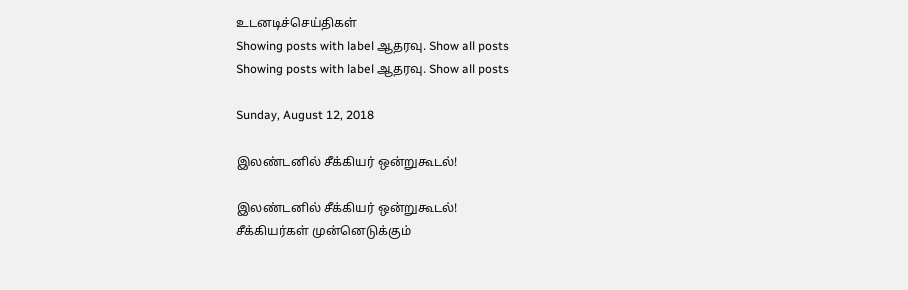உடனடிச்செய்திகள்
Showing posts with label ஆதரவு. Show all posts
Showing posts with label ஆதரவு. Show all posts

Sunday, August 12, 2018

இலண்டனில் சீக்கியர் ஒன்றுகூடல்!

இலண்டனில் சீக்கியர் ஒன்றுகூடல்!
சீக்கியர்கள் முன்னெடுக்கும்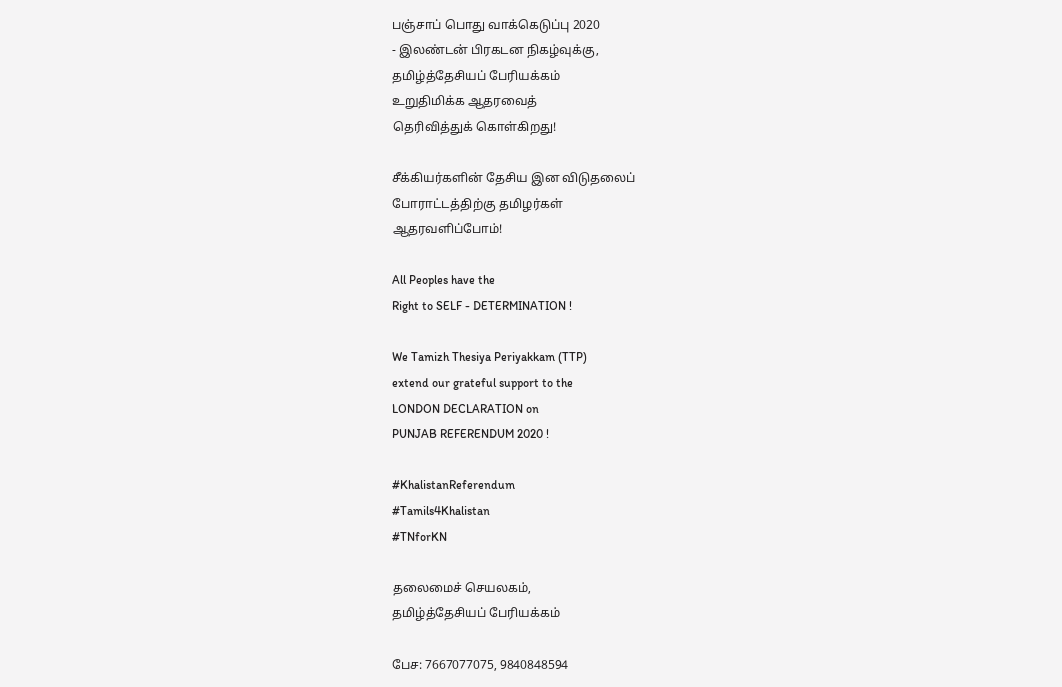பஞ்சாப் பொது வாக்கெடுப்பு 2020
- இலண்டன் பிரகடன நிகழ்வுக்கு,
தமிழ்த்தேசியப் பேரியக்கம்
உறுதிமிக்க ஆதரவைத்
தெரிவித்துக் கொள்கிறது!

சீக்கியர்களின் தேசிய இன விடுதலைப்
போராட்டத்திற்கு தமிழர்கள்
ஆதரவளிப்போம்!

All Peoples have the
Right to SELF - DETERMINATION !

We Tamizh Thesiya Periyakkam (TTP)
extend our grateful support to the
LONDON DECLARATION on
PUNJAB REFERENDUM 2020 !

#KhalistanReferendum
#Tamils4Khalistan
#TNforKN

தலைமைச் செயலகம்,
தமிழ்த்தேசியப் பேரியக்கம்

பேச: 7667077075, 9840848594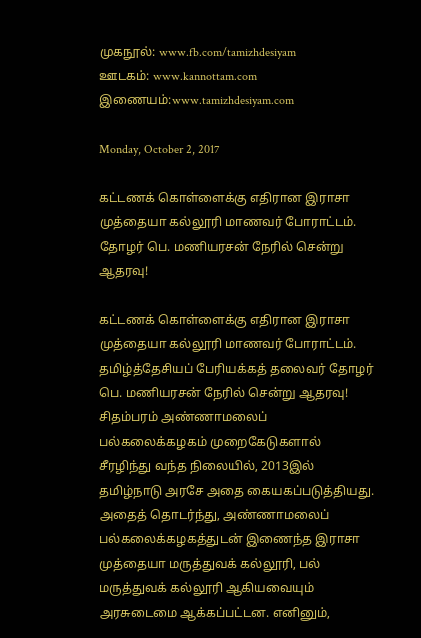முகநூல்: www.fb.com/tamizhdesiyam
ஊடகம்: www.kannottam.com
இணையம்:www.tamizhdesiyam.com

Monday, October 2, 2017

கட்டணக் கொள்ளைக்கு எதிரான இராசா முத்தையா கல்லூரி மாணவர் போராட்டம். தோழர் பெ. மணியரசன் நேரில் சென்று ஆதரவு!

கட்டணக் கொள்ளைக்கு எதிரான இராசா முத்தையா கல்லூரி மாணவர் போராட்டம். தமிழ்த்தேசியப் பேரியக்கத் தலைவர் தோழர் பெ. மணியரசன் நேரில் சென்று ஆதரவு!
சிதம்பரம் அண்ணாமலைப் பல்கலைக்கழகம் முறைகேடுகளால் சீரழிந்து வந்த நிலையில், 2013இல் தமிழ்நாடு அரசே அதை கையகப்படுத்தியது. அதைத் தொடர்ந்து, அண்ணாமலைப் பல்கலைக்கழகத்துடன் இணைந்த இராசா முத்தையா மருத்துவக் கல்லூரி, பல் மருத்துவக் கல்லூரி ஆகியவையும் அரசுடைமை ஆக்கப்பட்டன. எனினும்,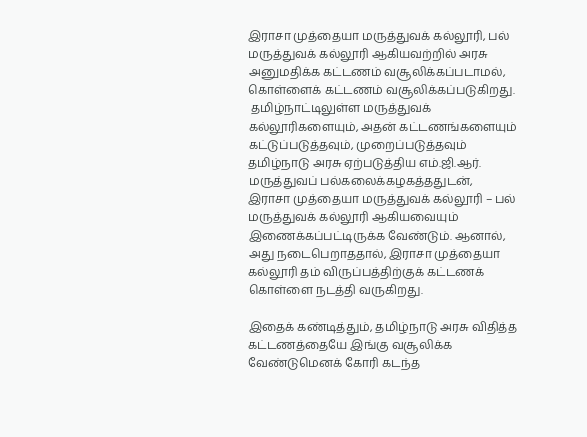இராசா முத்தையா மருத்துவக் கல்லூரி, பல் மருத்துவக் கல்லூரி ஆகியவற்றில் அரசு அனுமதிக்க கட்டணம் வசூலிக்கப்படாமல், கொள்ளைக் கட்டணம் வசூலிக்கப்படுகிறது.
 தமிழ்நாட்டிலுள்ள மருத்துவக் கல்லூரிகளையும், அதன் கட்டணங்களையும் கட்டுப்படுத்தவும், முறைப்படுத்தவும் தமிழ்நாடு அரசு ஏற்படுத்திய எம்.ஜி.ஆர். மருத்துவப் பல்கலைக்கழகத்ததுடன், இராசா முத்தையா மருத்துவக் கல்லூரி – பல் மருத்துவக் கல்லூரி ஆகியவையும் இணைக்கப்பட்டிருக்க வேண்டும். ஆனால், அது நடைபெறாததால், இராசா முத்தையா கல்லூரி தம் விருப்பத்திற்குக் கட்டணக் கொள்ளை நடத்தி வருகிறது.

இதைக் கண்டித்தும், தமிழ்நாடு அரசு விதித்த கட்டணத்தையே இங்கு வசூலிக்க வேண்டுமெனக் கோரி கடந்த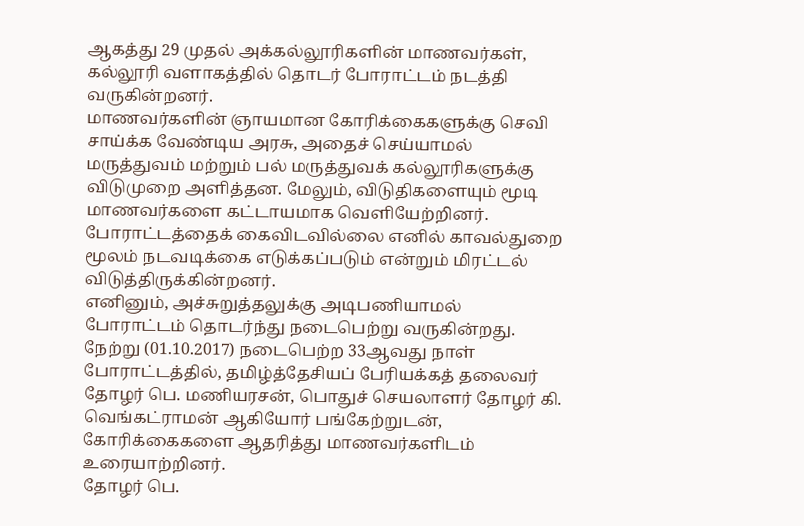ஆகத்து 29 முதல் அக்கல்லூரிகளின் மாணவர்கள், கல்லூரி வளாகத்தில் தொடர் போராட்டம் நடத்தி வருகின்றனர்.
மாணவர்களின் ஞாயமான கோரிக்கைகளுக்கு செவி சாய்க்க வேண்டிய அரசு, அதைச் செய்யாமல் மருத்துவம் மற்றும் பல் மருத்துவக் கல்லூரிகளுக்கு விடுமுறை அளித்தன. மேலும், விடுதிகளையும் மூடி மாணவர்களை கட்டாயமாக வெளியேற்றினர். போராட்டத்தைக் கைவிடவில்லை எனில் காவல்துறை மூலம் நடவடிக்கை எடுக்கப்படும் என்றும் மிரட்டல் விடுத்திருக்கின்றனர்.
எனினும், அச்சுறுத்தலுக்கு அடிபணியாமல் போராட்டம் தொடர்ந்து நடைபெற்று வருகின்றது. நேற்று (01.10.2017) நடைபெற்ற 33ஆவது நாள் போராட்டத்தில், தமிழ்த்தேசியப் பேரியக்கத் தலைவர் தோழர் பெ. மணியரசன், பொதுச் செயலாளர் தோழர் கி. வெங்கட்ராமன் ஆகியோர் பங்கேற்றுடன், கோரிக்கைகளை ஆதரித்து மாணவர்களிடம் உரையாற்றினர்.
தோழர் பெ.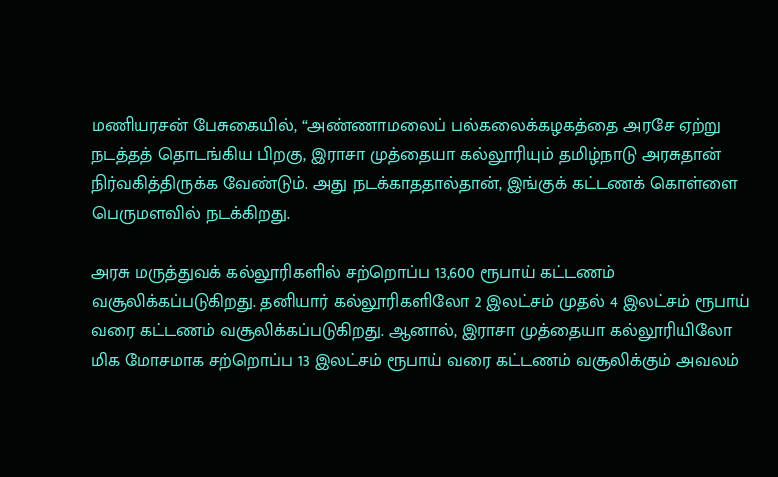மணியரசன் பேசுகையில், “அண்ணாமலைப் பல்கலைக்கழகத்தை அரசே ஏற்று நடத்தத் தொடங்கிய பிறகு, இராசா முத்தையா கல்லூரியும் தமிழ்நாடு அரசுதான் நிர்வகித்திருக்க வேண்டும். அது நடக்காததால்தான், இங்குக் கட்டணக் கொள்ளை பெருமளவில் நடக்கிறது.

அரசு மருத்துவக் கல்லூரிகளில் சற்றொப்ப 13,600 ரூபாய் கட்டணம் வசூலிக்கப்படுகிறது. தனியார் கல்லூரிகளிலோ 2 இலட்சம் முதல் 4 இலட்சம் ரூபாய் வரை கட்டணம் வசூலிக்கப்படுகிறது. ஆனால், இராசா முத்தையா கல்லூரியிலோ மிக மோசமாக சற்றொப்ப 13 இலட்சம் ரூபாய் வரை கட்டணம் வசூலிக்கும் அவலம்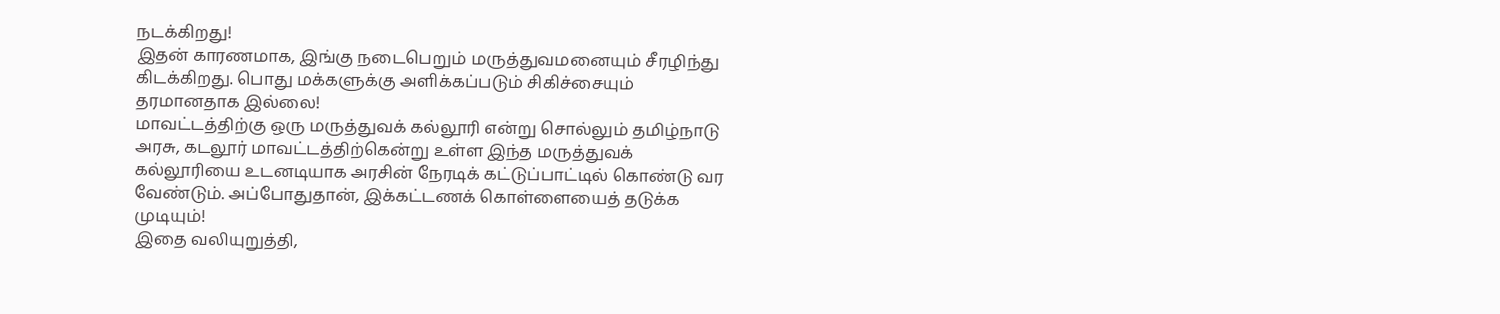நடக்கிறது!
இதன் காரணமாக, இங்கு நடைபெறும் மருத்துவமனையும் சீரழிந்து கிடக்கிறது. பொது மக்களுக்கு அளிக்கப்படும் சிகிச்சையும் தரமானதாக இல்லை!
மாவட்டத்திற்கு ஒரு மருத்துவக் கல்லூரி என்று சொல்லும் தமிழ்நாடு அரசு, கடலூர் மாவட்டத்திற்கென்று உள்ள இந்த மருத்துவக் கல்லூரியை உடனடியாக அரசின் நேரடிக் கட்டுப்பாட்டில் கொண்டு வர வேண்டும். அப்போதுதான், இக்கட்டணக் கொள்ளையைத் தடுக்க முடியும்!
இதை வலியுறுத்தி,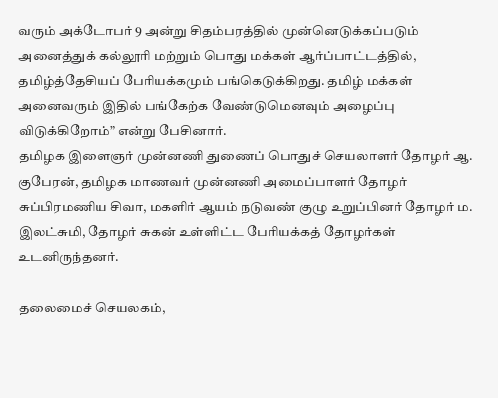வரும் அக்டோபர் 9 அன்று சிதம்பரத்தில் முன்னெடுக்கப்படும் அனைத்துக் கல்லூரி மற்றும் பொது மக்கள் ஆர்ப்பாட்டத்தில், தமிழ்த்தேசியப் பேரியக்கமும் பங்கெடுக்கிறது. தமிழ் மக்கள் அனைவரும் இதில் பங்கேற்க வேண்டுமெனவும் அழைப்பு விடுக்கிறோம்” என்று பேசினார்.
தமிழக இளைஞர் முன்னணி துணைப் பொதுச் செயலாளர் தோழர் ஆ. குபேரன், தமிழக மாணவர் முன்னணி அமைப்பாளர் தோழர் சுப்பிரமணிய சிவா, மகளிர் ஆயம் நடுவண் குழு உறுப்பினர் தோழர் ம. இலட்சுமி, தோழர் சுகன் உள்ளிட்ட பேரியக்கத் தோழர்கள் உடனிருந்தனர்.

தலைமைச் செயலகம்,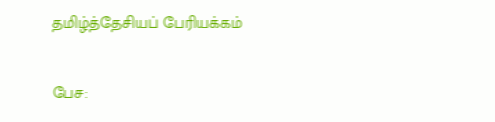தமிழ்த்தேசியப் பேரியக்கம்

பேச: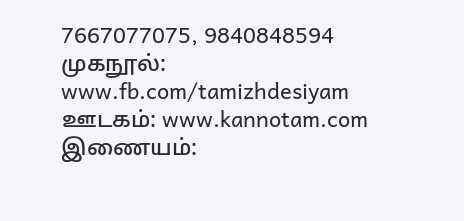7667077075, 9840848594
முகநூல்: www.fb.com/tamizhdesiyam
ஊடகம்: www.kannotam.com
இணையம்: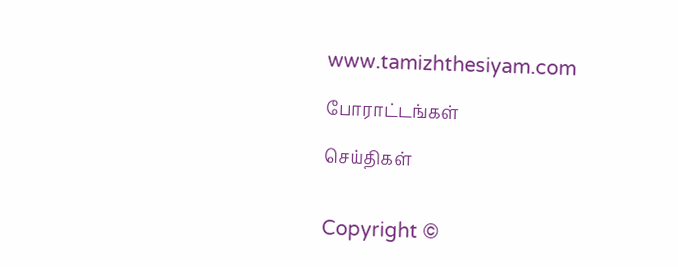www.tamizhthesiyam.com

போராட்டங்கள்

செய்திகள்


Copyright ©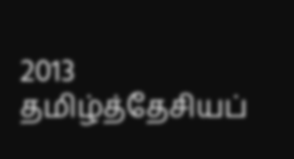2013 தமிழ்த்தேசியப்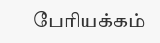பேரியக்கம்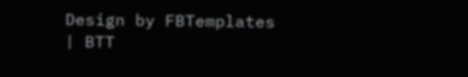Design by FBTemplates | BTT